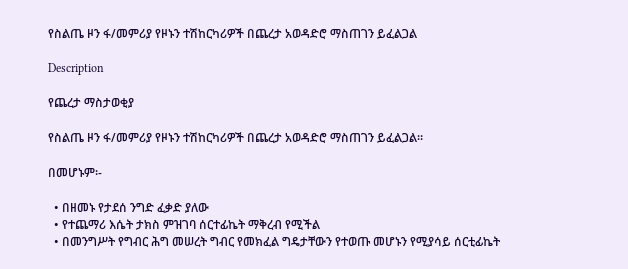የስልጤ ዞን ፋ/መምሪያ የዞኑን ተሽከርካሪዎች በጨረታ አወዳድሮ ማስጠገን ይፈልጋል

Description

የጨረታ ማስታወቂያ

የስልጤ ዞን ፋ/መምሪያ የዞኑን ተሽከርካሪዎች በጨረታ አወዳድሮ ማስጠገን ይፈልጋል።

በመሆኑም፡-

  • በዘመኑ የታደሰ ንግድ ፈቃድ ያለው
  • የተጨማሪ እሴት ታክስ ምዝገባ ሰርተፊኬት ማቅረብ የሚችል
  • በመንግሥት የግብር ሕግ መሠረት ግብር የመክፈል ግዴታቸውን የተወጡ መሆኑን የሚያሳይ ሰርቲፊኬት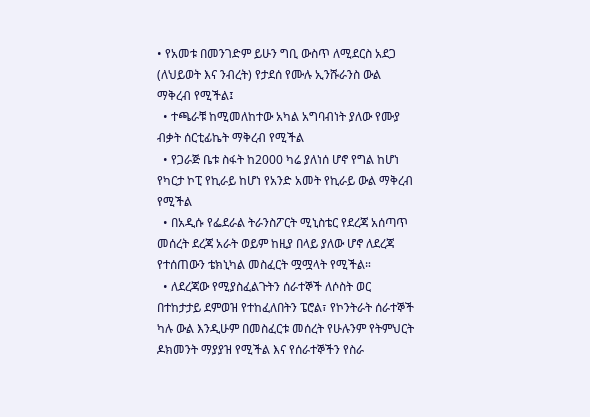• የአመቱ በመንገድም ይሁን ግቢ ውስጥ ለሚደርስ አደጋ (ለህይወት እና ንብረት) የታደሰ የሙሉ ኢንሹራንስ ውል ማቅረብ የሚችል፤
  • ተጫራቹ ከሚመለከተው አካል አግባብነት ያለው የሙያ ብቃት ሰርቲፊኬት ማቅረብ የሚችል
  • የጋራጅ ቤቱ ስፋት ከ2000 ካሬ ያለነሰ ሆኖ የግል ከሆነ የካርታ ኮፒ የኪራይ ከሆነ የአንድ አመት የኪራይ ውል ማቅረብ የሚችል
  • በአዲሱ የፌደራል ትራንስፖርት ሚኒስቴር የደረጃ አሰጣጥ መሰረት ደረጃ አራት ወይም ከዚያ በላይ ያለው ሆኖ ለደረጃ የተሰጠውን ቴክኒካል መስፈርት ሟሟላት የሚችል።
  • ለደረጃው የሚያስፈልጉትን ሰራተኞች ለሶስት ወር በተከታታይ ደምወዝ የተከፈለበትን ፔሮል፣ የኮንትራት ሰራተኞች ካሉ ውል እንዲሁም በመስፈርቱ መሰረት የሁሉንም የትምህርት ዶክመንት ማያያዝ የሚችል እና የሰራተኞችን የስራ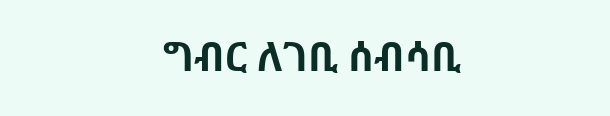ግብር ለገቢ ሰብሳቢ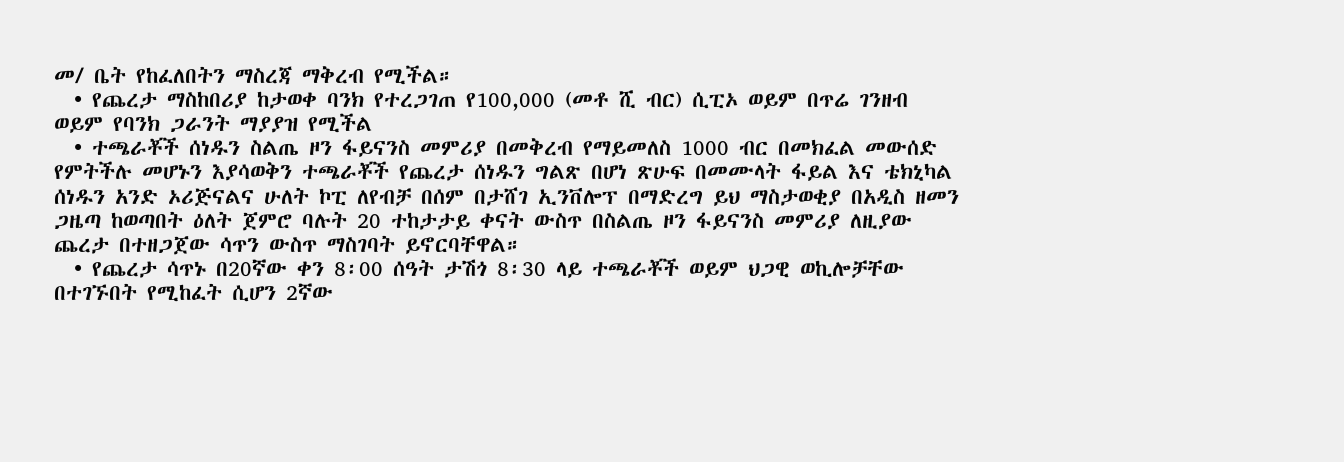መ/ ቤት የከፈለበትን ማስረጃ ማቅረብ የሚችል።
  • የጨረታ ማስከበሪያ ከታወቀ ባንክ የተረጋገጠ የ100,000 (መቶ ሺ ብር) ሲፒኦ ወይም በጥሬ ገንዘብ ወይም የባንክ ጋራንት ማያያዝ የሚችል
  • ተጫራቾች ሰነዱን ስልጤ ዞን ፋይናንስ መምሪያ በመቅረብ የማይመለስ 1000 ብር በመክፈል መውሰድ የምትችሉ መሆኑን እያሳወቅን ተጫራቾች የጨረታ ሰነዱን ግልጽ በሆነ ጽሁፍ በመሙላት ፋይል እና ቴክኒካል ሰነዱን አንድ ኦሪጅናልና ሁለት ኮፒ ለየብቻ በሰም በታሸገ ኢንቨሎፕ በማድረግ ይህ ማስታወቂያ በአዲስ ዘመን ጋዜጣ ከወጣበት ዕለት ጀምሮ ባሉት 20 ተከታታይ ቀናት ውስጥ በስልጤ ዞን ፋይናንስ መምሪያ ለዚያው ጨረታ በተዘጋጀው ሳጥን ውስጥ ማስገባት ይኖርባቸዋል።
  • የጨረታ ሳጥኑ በ20ኛው ቀን 8፡00 ሰዓት ታሽጎ 8፡30 ላይ ተጫራቾች ወይም ህጋዊ ወኪሎቻቸው በተገኙበት የሚከፈት ሲሆን 2ኛው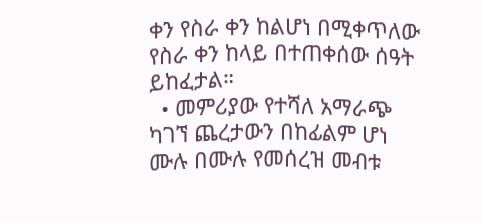ቀን የስራ ቀን ከልሆነ በሚቀጥለው የስራ ቀን ከላይ በተጠቀሰው ሰዓት ይከፈታል።
  • መምሪያው የተሻለ አማራጭ ካገኘ ጨረታውን በከፊልም ሆነ ሙሉ በሙሉ የመሰረዝ መብቱ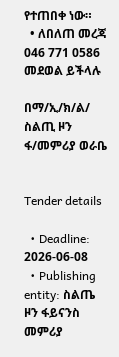የተጠበቀ ነው።
  • ለበለጠ መረጃ 046 771 0586 መደወል ይችላሉ

በማ/ኢ/ክ/ል/ ስልጢ ዞን ፋ/መምሪያ ወራቤ


Tender details

  • Deadline: 2026-06-08
  • Publishing entity: ስልጤ ዞን ፋይናንስ መምሪያ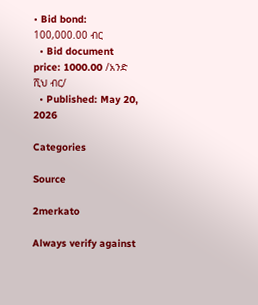• Bid bond: 100,000.00 ብር
  • Bid document price: 1000.00 /አንድ ሺህ ብር/
  • Published: May 20, 2026

Categories

Source

2merkato

Always verify against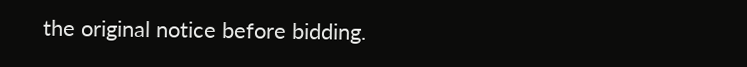the original notice before bidding.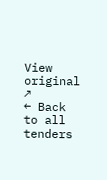View original ↗
← Back to all tenders